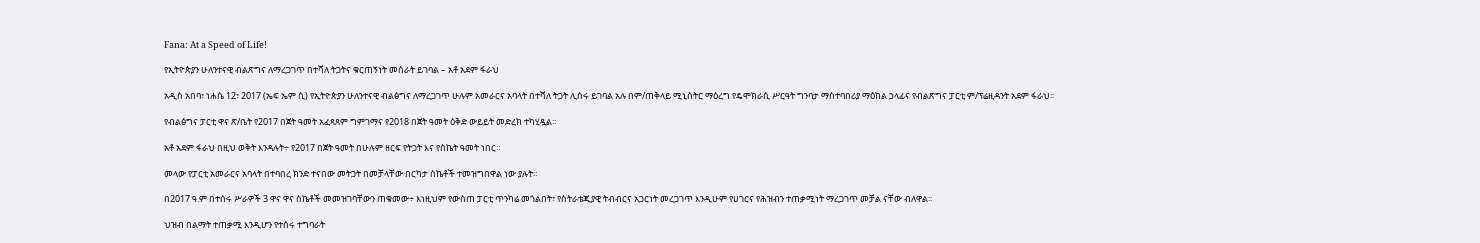Fana: At a Speed of Life!

የኢትዮጵያን ሁለንተናዊ ብልጽግና ለማረጋገጥ በተሻለ ትጋትና ቁርጠኝነት መስራት ይገባል – አቶ አደም ፋራህ

አዲስ አበባ፣ ነሐሴ 12፣ 2017 (ኤፍ ኤም ሲ) የኢትዮጵያን ሁለንተናዊ ብልፅግና ለማረጋገጥ ሁሉም አመራርና አባላት በተሻለ ትጋት ሊሰሩ ይገባል አሉ በም/ጠቅላይ ሚኒስትር ማዕረግ የዴሞክራሲ ሥርዓት ግንባታ ማስተባበሪያ ማዕከል ኃላፊና የብልጽግና ፓርቲ ም/ፕሬዚዳንት አደም ፋራህ፡፡

የብልፅግና ፓርቲ ዋና ጽ/ቤት የ2017 በጀት ዓመት አፈጻጸም ግምገማና የ2018 በጀት ዓመት ዕቅድ ውይይት መድረክ ተካሂዷል፡፡

አቶ አደም ፋራህ በዚህ ወቅት እንዳሉት÷ የ2017 በጀት ዓመት በሁሉም ዘርፍ የትጋት እና የስኬት ዓመት ነበር።

መላው የፓርቲ አመራርና አባላት በተባበረ ክንድ ተናበው መትጋት በመቻላቸው በርካታ ስኬቶች ተመዝግበዋል ነው ያሉት።

በ2017 ዓ.ም በተሰሩ ሥራዎች 3 ዋና ዋና ስኬቶች መመዝገባቸውን ጠቁመው÷ እነዚህም የውስጠ ፓርቲ ጥንካሬ መጎልበት፣ የስትራቴጂያዊ ትብብርና አጋርነት መረጋገጥ እንዲሁም የሀገርና የሕዝብን ተጠቃሚነት ማረጋገጥ መቻል ናቸው ብለዋል፡፡

ህዝብ በልማት ተጠቃሚ እንዲሆን የተሰሩ ተግባራት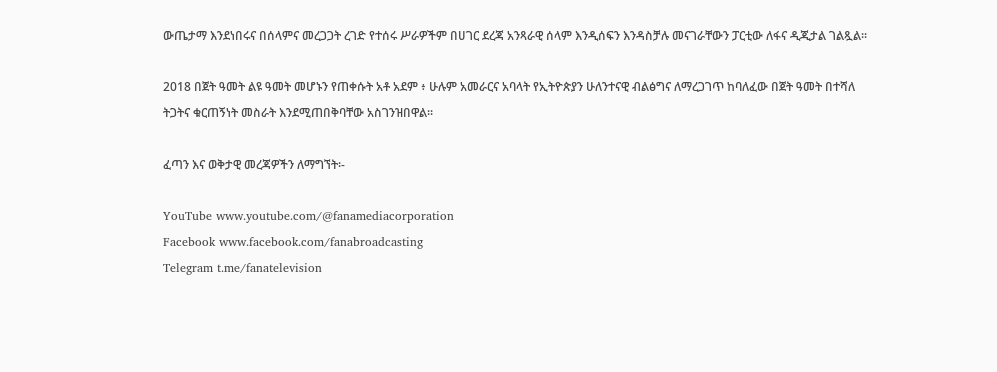ውጤታማ እንደነበሩና በሰላምና መረጋጋት ረገድ የተሰሩ ሥራዎችም በሀገር ደረጃ አንጻራዊ ሰላም እንዲሰፍን እንዳስቻሉ መናገራቸውን ፓርቲው ለፋና ዲጂታል ገልጿል፡፡

2018 በጀት ዓመት ልዩ ዓመት መሆኑን የጠቀሱት አቶ አደም ፥ ሁሉም አመራርና አባላት የኢትዮጵያን ሁለንተናዊ ብልፅግና ለማረጋገጥ ከባለፈው በጀት ዓመት በተሻለ ትጋትና ቁርጠኝነት መስራት እንደሚጠበቅባቸው አስገንዝበዋል፡፡

ፈጣን እና ወቅታዊ መረጃዎችን ለማግኘት፡-

YouTube www.youtube.com/@fanamediacorporation
Facebook www.facebook.com/fanabroadcasting
Telegram t.me/fanatelevision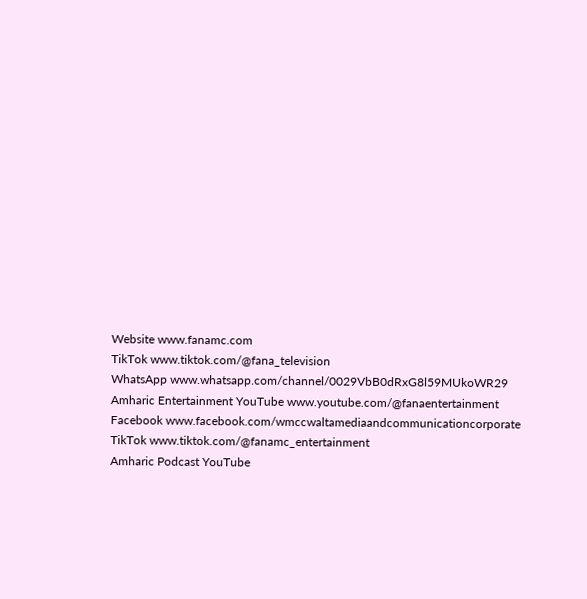Website www.fanamc.com
TikTok www.tiktok.com/@fana_television
WhatsApp www.whatsapp.com/channel/0029VbB0dRxG8l59MUkoWR29
Amharic Entertainment YouTube www.youtube.com/@fanaentertainment
Facebook www.facebook.com/wmccwaltamediaandcommunicationcorporate
TikTok www.tiktok.com/@fanamc_entertainment
Amharic Podcast YouTube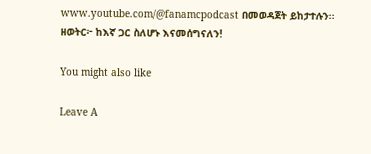www.youtube.com/@fanamcpodcast በመወዳጀት ይከታተሉን፡፡
ዘወትር፦ ከእኛ ጋር ስለሆኑ እናመሰግናለን!

You might also like

Leave A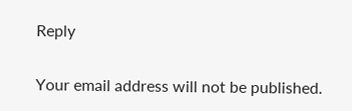Reply

Your email address will not be published.